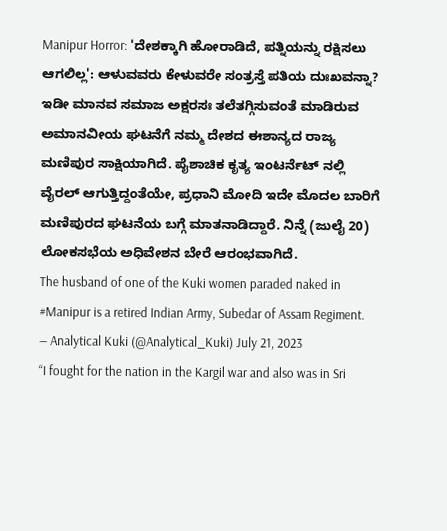Manipur Horror: 'ದೇಶಕ್ಕಾಗಿ ಹೋರಾಡಿದೆ, ಪತ್ನಿಯನ್ನು ರಕ್ಷಿಸಲು ಆಗಲಿಲ್ಲ': ಆಳುವವರು ಕೇಳುವರೇ ಸಂತ್ರಸ್ತೆ ಪತಿಯ ದುಃಖವನ್ನಾ?
ಇಡೀ ಮಾನವ ಸಮಾಜ ಅಕ್ಷರಸಃ ತಲೆತಗ್ಗಿಸುವಂತೆ ಮಾಡಿರುವ ಅಮಾನವೀಯ ಘಟನೆಗೆ ನಮ್ಮ ದೇಶದ ಈಶಾನ್ಯದ ರಾಜ್ಯ ಮಣಿಪುರ ಸಾಕ್ಷಿಯಾಗಿದೆ. ಪೈಶಾಚಿಕ ಕೃತ್ಯ ಇಂಟರ್ನೆಟ್ ನಲ್ಲಿ ವೈರಲ್ ಆಗುತ್ತಿದ್ದಂತೆಯೇ, ಪ್ರಧಾನಿ ಮೋದಿ ಇದೇ ಮೊದಲ ಬಾರಿಗೆ ಮಣಿಪುರದ ಘಟನೆಯ ಬಗ್ಗೆ ಮಾತನಾಡಿದ್ದಾರೆ. ನಿನ್ನೆ (ಜುಲೈ 20) ಲೋಕಸಭೆಯ ಅಧಿವೇಶನ ಬೇರೆ ಆರಂಭವಾಗಿದೆ.
The husband of one of the Kuki women paraded naked in #Manipur is a retired Indian Army, Subedar of Assam Regiment.
— Analytical Kuki (@Analytical_Kuki) July 21, 2023
“I fought for the nation in the Kargil war and also was in Sri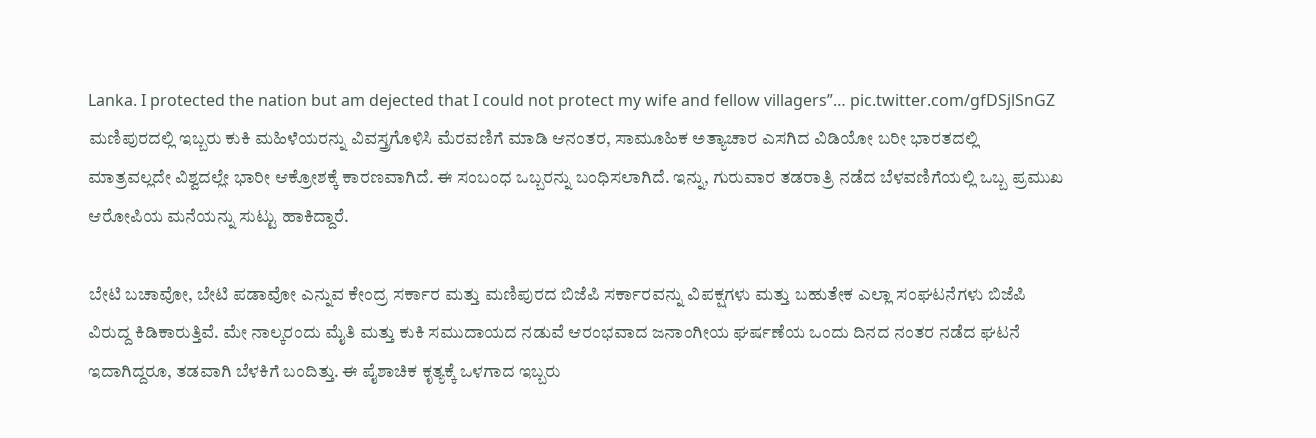Lanka. I protected the nation but am dejected that I could not protect my wife and fellow villagers”… pic.twitter.com/gfDSjlSnGZ
ಮಣಿಪುರದಲ್ಲಿ ಇಬ್ಬರು ಕುಕಿ ಮಹಿಳೆಯರನ್ನು ವಿವಸ್ತ್ರಗೊಳಿಸಿ ಮೆರವಣಿಗೆ ಮಾಡಿ ಆನಂತರ, ಸಾಮೂಹಿಕ ಅತ್ಯಾಚಾರ ಎಸಗಿದ ವಿಡಿಯೋ ಬರೀ ಭಾರತದಲ್ಲಿ ಮಾತ್ರವಲ್ಲದೇ ವಿಶ್ವದಲ್ಲೇ ಭಾರೀ ಆಕ್ರೋಶಕ್ಕೆ ಕಾರಣವಾಗಿದೆ. ಈ ಸಂಬಂಧ ಒಬ್ಬರನ್ನು ಬಂಧಿಸಲಾಗಿದೆ. ಇನ್ನು, ಗುರುವಾರ ತಡರಾತ್ರಿ ನಡೆದ ಬೆಳವಣಿಗೆಯಲ್ಲಿ ಒಬ್ಬ ಪ್ರಮುಖ ಆರೋಪಿಯ ಮನೆಯನ್ನು ಸುಟ್ಟು ಹಾಕಿದ್ದಾರೆ.

ಬೇಟಿ ಬಚಾವೋ, ಬೇಟಿ ಪಡಾವೋ ಎನ್ನುವ ಕೇಂದ್ರ ಸರ್ಕಾರ ಮತ್ತು ಮಣಿಪುರದ ಬಿಜೆಪಿ ಸರ್ಕಾರವನ್ನು ವಿಪಕ್ಷಗಳು ಮತ್ತು ಬಹುತೇಕ ಎಲ್ಲಾ ಸಂಘಟನೆಗಳು ಬಿಜೆಪಿ ವಿರುದ್ದ ಕಿಡಿಕಾರುತ್ತಿವೆ. ಮೇ ನಾಲ್ಕರಂದು ಮೈತಿ ಮತ್ತು ಕುಕಿ ಸಮುದಾಯದ ನಡುವೆ ಆರಂಭವಾದ ಜನಾಂಗೀಯ ಘರ್ಷಣೆಯ ಒಂದು ದಿನದ ನಂತರ ನಡೆದ ಘಟನೆ ಇದಾಗಿದ್ದರೂ, ತಡವಾಗಿ ಬೆಳಕಿಗೆ ಬಂದಿತ್ತು. ಈ ಪೈಶಾಚಿಕ ಕೃತ್ಯಕ್ಕೆ ಒಳಗಾದ ಇಬ್ಬರು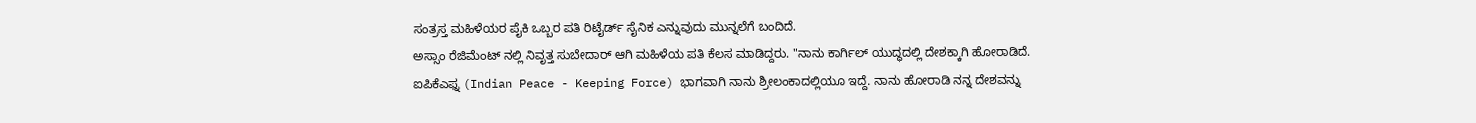ಸಂತ್ರಸ್ತ ಮಹಿಳೆಯರ ಪೈಕಿ ಒಬ್ಬರ ಪತಿ ರಿಟೈರ್ಡ್ ಸೈನಿಕ ಎನ್ನುವುದು ಮುನ್ನಲೆಗೆ ಬಂದಿದೆ.
ಅಸ್ಸಾಂ ರೆಜಿಮೆಂಟ್ ನಲ್ಲಿ ನಿವೃತ್ತ ಸುಬೇದಾರ್ ಆಗಿ ಮಹಿಳೆಯ ಪತಿ ಕೆಲಸ ಮಾಡಿದ್ದರು. "ನಾನು ಕಾರ್ಗಿಲ್ ಯುದ್ಧದಲ್ಲಿ ದೇಶಕ್ಕಾಗಿ ಹೋರಾಡಿದೆ. ಐಪಿಕೆಎಫ್ನ (Indian Peace - Keeping Force) ಭಾಗವಾಗಿ ನಾನು ಶ್ರೀಲಂಕಾದಲ್ಲಿಯೂ ಇದ್ದೆ. ನಾನು ಹೋರಾಡಿ ನನ್ನ ದೇಶವನ್ನು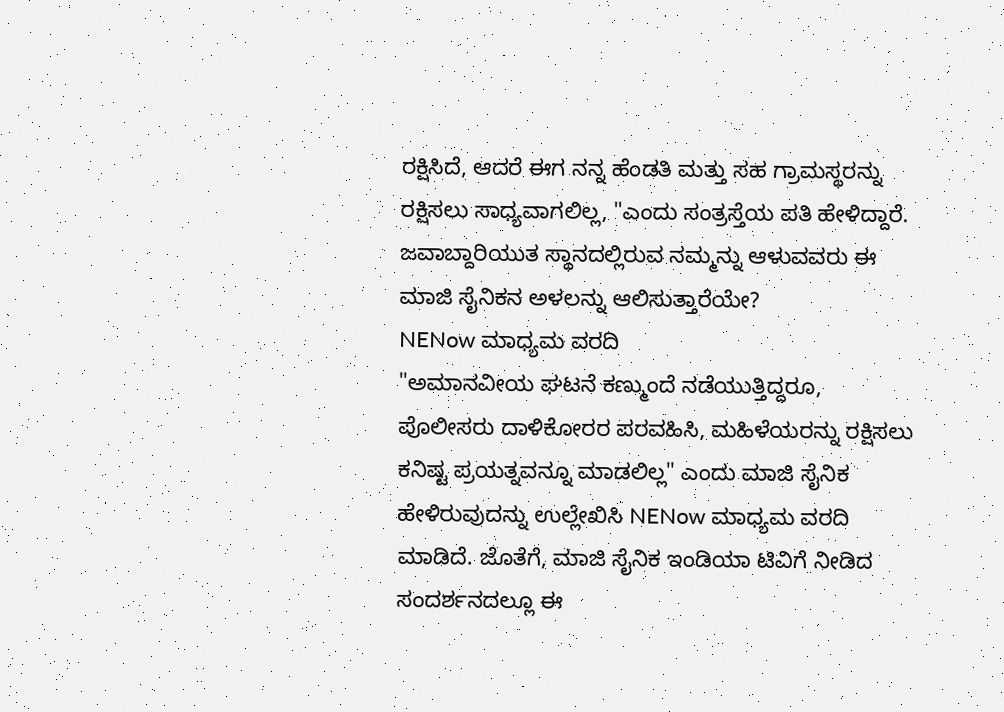ರಕ್ಷಿಸಿದೆ, ಆದರೆ ಈಗ ನನ್ನ ಹೆಂಡತಿ ಮತ್ತು ಸಹ ಗ್ರಾಮಸ್ಥರನ್ನು ರಕ್ಷಿಸಲು ಸಾಧ್ಯವಾಗಲಿಲ್ಲ, "ಎಂದು ಸಂತ್ರಸ್ತೆಯ ಪತಿ ಹೇಳಿದ್ದಾರೆ. ಜವಾಬ್ದಾರಿಯುತ ಸ್ಥಾನದಲ್ಲಿರುವ ನಮ್ಮನ್ನು ಆಳುವವರು ಈ ಮಾಜಿ ಸೈನಿಕನ ಅಳಲನ್ನು ಆಲಿಸುತ್ತಾರೆಯೇ?
NENow ಮಾಧ್ಯಮ ವರದಿ
"ಅಮಾನವೀಯ ಘಟನೆ ಕಣ್ಮುಂದೆ ನಡೆಯುತ್ತಿದ್ದರೂ, ಪೊಲೀಸರು ದಾಳಿಕೋರರ ಪರವಹಿಸಿ, ಮಹಿಳೆಯರನ್ನು ರಕ್ಷಿಸಲು ಕನಿಷ್ಟ ಪ್ರಯತ್ನವನ್ನೂ ಮಾಡಲಿಲ್ಲ" ಎಂದು ಮಾಜಿ ಸೈನಿಕ ಹೇಳಿರುವುದನ್ನು ಉಲ್ಲೇಖಿಸಿ NENow ಮಾಧ್ಯಮ ವರದಿ ಮಾಡಿದೆ. ಜೊತೆಗೆ, ಮಾಜಿ ಸೈನಿಕ ಇಂಡಿಯಾ ಟಿವಿಗೆ ನೀಡಿದ ಸಂದರ್ಶನದಲ್ಲೂ ಈ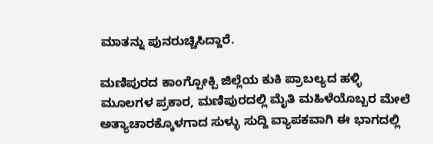ಮಾತನ್ನು ಪುನರುಚ್ಚಿಸಿದ್ದಾರೆ.

ಮಣಿಪುರದ ಕಾಂಗ್ಪೋಕ್ಪಿ ಜಿಲ್ಲೆಯ ಕುಕಿ ಪ್ರಾಬಲ್ಯದ ಹಳ್ಳಿ
ಮೂಲಗಳ ಪ್ರಕಾರ, ಮಣಿಪುರದಲ್ಲಿ ಮೈತಿ ಮಹಿಳೆಯೊಬ್ಬರ ಮೇಲೆ ಅತ್ಯಾಚಾರಕ್ಕೊಳಗಾದ ಸುಳ್ಳು ಸುದ್ದಿ ವ್ಯಾಪಕವಾಗಿ ಈ ಭಾಗದಲ್ಲಿ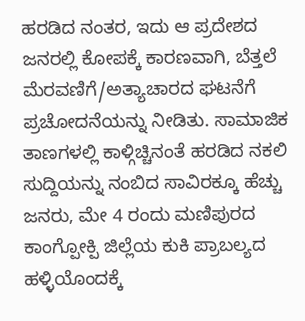ಹರಡಿದ ನಂತರ, ಇದು ಆ ಪ್ರದೇಶದ ಜನರಲ್ಲಿ ಕೋಪಕ್ಕೆ ಕಾರಣವಾಗಿ, ಬೆತ್ತಲೆ ಮೆರವಣಿಗೆ/ಅತ್ಯಾಚಾರದ ಘಟನೆಗೆ ಪ್ರಚೋದನೆಯನ್ನು ನೀಡಿತು. ಸಾಮಾಜಿಕ ತಾಣಗಳಲ್ಲಿ ಕಾಳ್ಗಿಚ್ಚಿನಂತೆ ಹರಡಿದ ನಕಲಿ ಸುದ್ದಿಯನ್ನು ನಂಬಿದ ಸಾವಿರಕ್ಕೂ ಹೆಚ್ಚು ಜನರು, ಮೇ 4 ರಂದು ಮಣಿಪುರದ ಕಾಂಗ್ಪೋಕ್ಪಿ ಜಿಲ್ಲೆಯ ಕುಕಿ ಪ್ರಾಬಲ್ಯದ ಹಳ್ಳಿಯೊಂದಕ್ಕೆ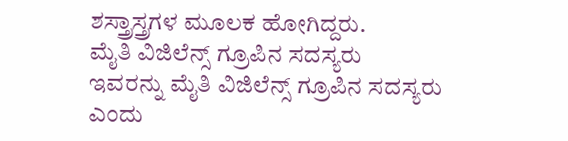ಶಸ್ತ್ರಾಸ್ತ್ರಗಳ ಮೂಲಕ ಹೋಗಿದ್ದರು.
ಮೈತಿ ವಿಜಿಲೆನ್ಸ್ ಗ್ರೂಪಿನ ಸದಸ್ಯರು
ಇವರನ್ನು ಮೈತಿ ವಿಜಿಲೆನ್ಸ್ ಗ್ರೂಪಿನ ಸದಸ್ಯರು ಎಂದು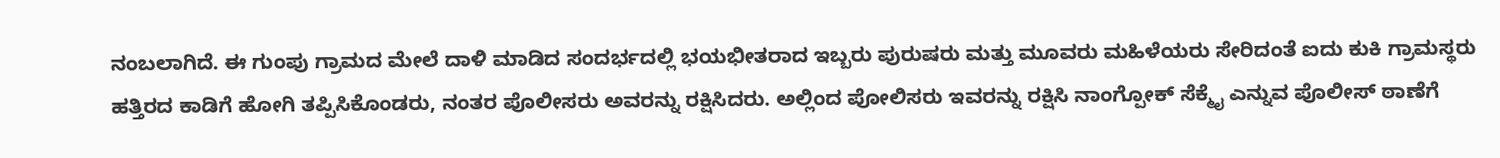ನಂಬಲಾಗಿದೆ. ಈ ಗುಂಪು ಗ್ರಾಮದ ಮೇಲೆ ದಾಳಿ ಮಾಡಿದ ಸಂದರ್ಭದಲ್ಲಿ ಭಯಭೀತರಾದ ಇಬ್ಬರು ಪುರುಷರು ಮತ್ತು ಮೂವರು ಮಹಿಳೆಯರು ಸೇರಿದಂತೆ ಐದು ಕುಕಿ ಗ್ರಾಮಸ್ಥರು ಹತ್ತಿರದ ಕಾಡಿಗೆ ಹೋಗಿ ತಪ್ಪಿಸಿಕೊಂಡರು, ನಂತರ ಪೊಲೀಸರು ಅವರನ್ನು ರಕ್ಷಿಸಿದರು. ಅಲ್ಲಿಂದ ಪೋಲಿಸರು ಇವರನ್ನು ರಕ್ಷಿಸಿ ನಾಂಗ್ಪೋಕ್ ಸೆಕ್ಮೈ ಎನ್ನುವ ಪೊಲೀಸ್ ಠಾಣೆಗೆ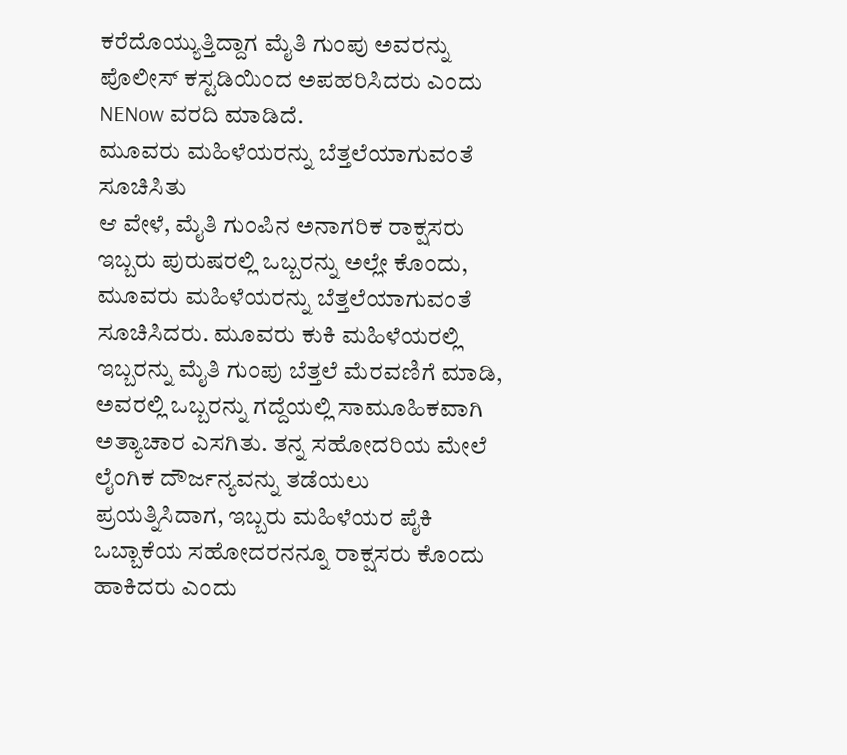ಕರೆದೊಯ್ಯುತ್ತಿದ್ದಾಗ ಮೈತಿ ಗುಂಪು ಅವರನ್ನು ಪೊಲೀಸ್ ಕಸ್ಟಡಿಯಿಂದ ಅಪಹರಿಸಿದರು ಎಂದು NENow ವರದಿ ಮಾಡಿದೆ.
ಮೂವರು ಮಹಿಳೆಯರನ್ನು ಬೆತ್ತಲೆಯಾಗುವಂತೆ ಸೂಚಿಸಿತು
ಆ ವೇಳೆ, ಮೈತಿ ಗುಂಪಿನ ಅನಾಗರಿಕ ರಾಕ್ಷಸರು ಇಬ್ಬರು ಪುರುಷರಲ್ಲಿ ಒಬ್ಬರನ್ನು ಅಲ್ಲೇ ಕೊಂದು, ಮೂವರು ಮಹಿಳೆಯರನ್ನು ಬೆತ್ತಲೆಯಾಗುವಂತೆ ಸೂಚಿಸಿದರು. ಮೂವರು ಕುಕಿ ಮಹಿಳೆಯರಲ್ಲಿ ಇಬ್ಬರನ್ನು ಮೈತಿ ಗುಂಪು ಬೆತ್ತಲೆ ಮೆರವಣಿಗೆ ಮಾಡಿ, ಅವರಲ್ಲಿ ಒಬ್ಬರನ್ನು ಗದ್ದೆಯಲ್ಲಿ ಸಾಮೂಹಿಕವಾಗಿ ಅತ್ಯಾಚಾರ ಎಸಗಿತು. ತನ್ನ ಸಹೋದರಿಯ ಮೇಲೆ ಲೈಂಗಿಕ ದೌರ್ಜನ್ಯವನ್ನು ತಡೆಯಲು ಪ್ರಯತ್ನಿಸಿದಾಗ, ಇಬ್ಬರು ಮಹಿಳೆಯರ ಪೈಕಿ ಒಬ್ಬಾಕೆಯ ಸಹೋದರನನ್ನೂ ರಾಕ್ಷಸರು ಕೊಂದು ಹಾಕಿದರು ಎಂದು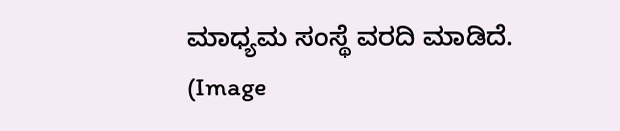ಮಾಧ್ಯಮ ಸಂಸ್ಥೆ ವರದಿ ಮಾಡಿದೆ. (Image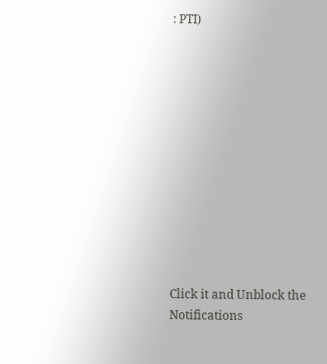: PTI)












Click it and Unblock the Notifications